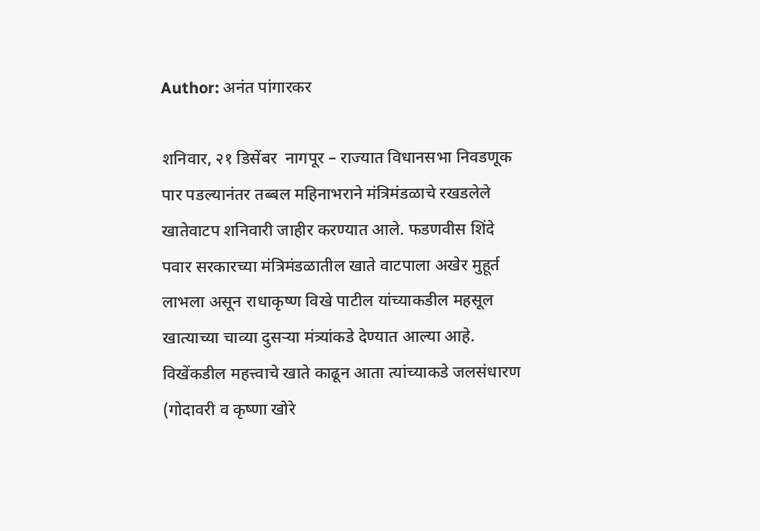Author: अनंत पांगारकर

शनिवार, २१ डिसेंबर  नागपूर – राज्यात विधानसभा निवडणूक पार पडल्यानंतर तब्बल महिनाभराने मंत्रिमंडळाचे रखडलेले खातेवाटप शनिवारी जाहीर करण्यात आले. फडणवीस शिंदे पवार सरकारच्या मंत्रिमंडळातील खाते वाटपाला अखेर मुहूर्त लाभला असून राधाकृष्ण विखे पाटील यांच्याकडील महसूल खात्याच्या चाव्या दुसऱ्या मंत्र्यांकडे देण्यात आल्या आहे. विखेंकडील महत्त्वाचे खाते काढून आता त्यांच्याकडे जलसंधारण (गोदावरी व कृष्णा खोरे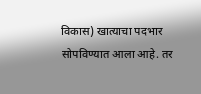विकास) खात्याचा पदभार सोपविण्यात आला आहे. तर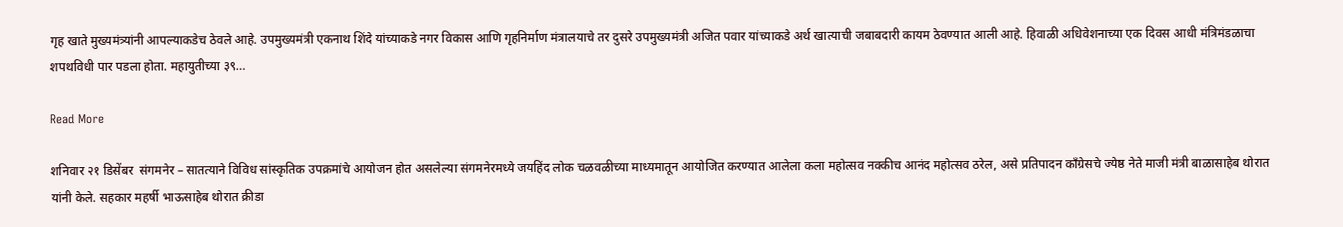गृह खाते मुख्यमंत्र्यांनी आपल्याकडेच ठेवले आहे. उपमुख्यमंत्री एकनाथ शिंदे यांच्याकडे नगर विकास आणि गृहनिर्माण मंत्रालयाचे तर दुसरे उपमुख्यमंत्री अजित पवार यांच्याकडे अर्थ खात्याची जबाबदारी कायम ठेवण्यात आली आहे. हिवाळी अधिवेशनाच्या एक दिवस आधी मंत्रिमंडळाचा शपथविधी पार पडला होता. महायुतीच्या ३९…

Read More

शनिवार २१ डिसेंबर  संगमनेर – सातत्याने विविध सांस्कृतिक उपक्रमांचे आयोजन होत असलेल्या संगमनेरमध्ये जयहिंद लोक चळवळीच्या माध्यमातून आयोजित करण्यात आलेला कला महोत्सव नक्कीच आनंद महोत्सव ठरेल, असे प्रतिपादन काँग्रेसचे ज्येष्ठ नेते माजी मंत्री बाळासाहेब थोरात यांनी केले. सहकार महर्षी भाऊसाहेब थोरात क्रीडा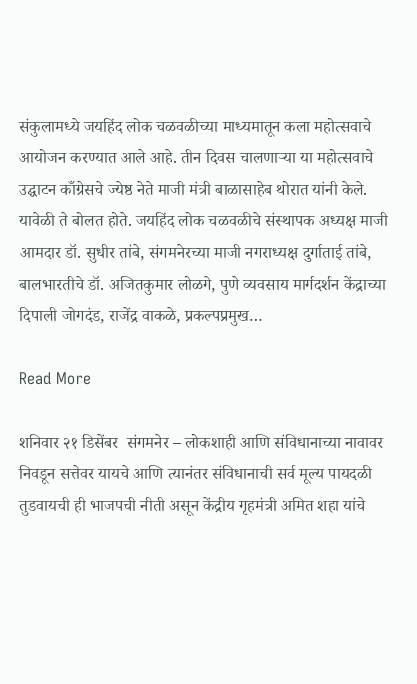संकुलामध्ये जयहिंद लोक चळवळीच्या माध्यमातून कला महोत्सवाचे आयोजन करण्यात आले आहे. तीन दिवस चालणाऱ्या या महोत्सवाचे उद्घाटन काँग्रेसचे ज्येष्ठ नेते माजी मंत्री बाळासाहेब थोरात यांनी केले. यावेळी ते बोलत होते. जयहिंद लोक चळवळीचे संस्थापक अध्यक्ष माजी आमदार डॉ. सुधीर तांबे, संगमनेरच्या माजी नगराध्यक्ष दुर्गाताई तांबे, बालभारतीचे डॉ. अजितकुमार लोळगे, पुणे व्यवसाय मार्गदर्शन केंद्राच्या दिपाली जोगदंड, राजेंद्र वाकळे, प्रकल्पप्रमुख…

Read More

शनिवार २१ डिसेंबर  संगमनेर – लोकशाही आणि संविधानाच्या नावावर निवडून सत्तेवर यायचे आणि त्यानंतर संविधानाची सर्व मूल्य पायदळी तुडवायची ही भाजपची नीती असून केंद्रीय गृहमंत्री अमित शहा यांचे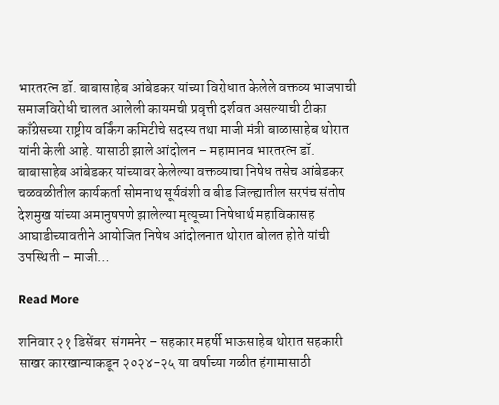भारतरत्न डॉ. बाबासाहेब आंबेडकर यांच्या विरोधात केलेले वक्तव्य भाजपाची समाजविरोधी चालत आलेली कायमची प्रवृत्ती दर्शवत असल्याची टीका काँग्रेसच्या राष्ट्रीय वर्किंग कमिटीचे सदस्य तथा माजी मंत्री बाळासाहेब थोरात यांनी केली आहे. यासाठी झाले आंदोलन – महामानव भारतरत्न डॉ. बाबासाहेब आंबेडकर यांच्यावर केलेल्या वक्तव्याचा निषेध तसेच आंबेडकर चळवळीतील कार्यकर्ता सोमनाथ सूर्यवंशी व बीड जिल्ह्यातील सरपंच संतोष देशमुख यांच्या अमानुषपणे झालेल्या मृत्यूच्या निषेधार्थ महाविकासह आघाडीच्यावतीने आयोजित निषेध आंदोलनात थोरात बोलत होते यांची उपस्थिती – माजी…

Read More

शनिवार २१ डिसेंबर  संगमनेर – सहकार महर्षी भाऊसाहेब थोरात सहकारी साखर कारखान्याकडून २०२४-२५ या वर्षाच्या गळीत हंगामासाठी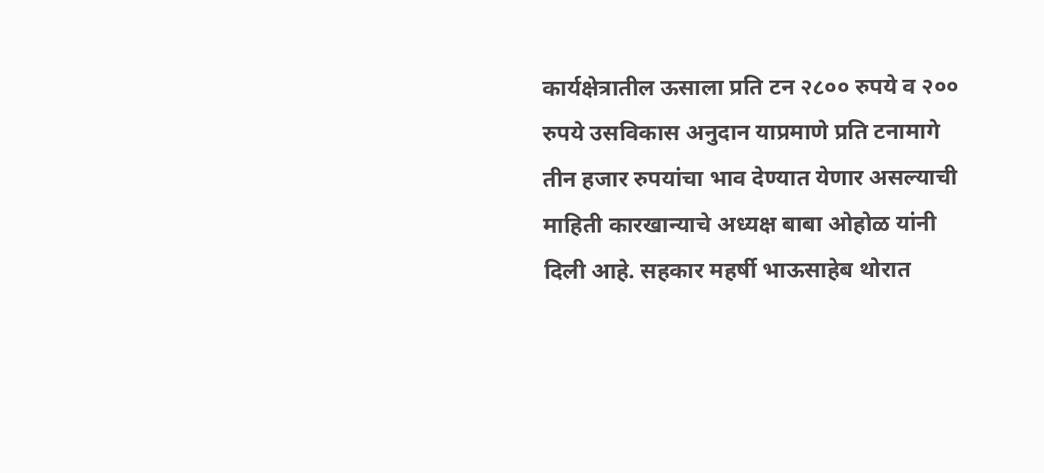कार्यक्षेत्रातील ऊसाला प्रति टन २८०० रुपये व २०० रुपये उसविकास अनुदान याप्रमाणे प्रति टनामागे तीन हजार रुपयांचा भाव देण्यात येणार असल्याची माहिती कारखान्याचे अध्यक्ष बाबा ओहोळ यांनी दिली आहे. सहकार महर्षी भाऊसाहेब थोरात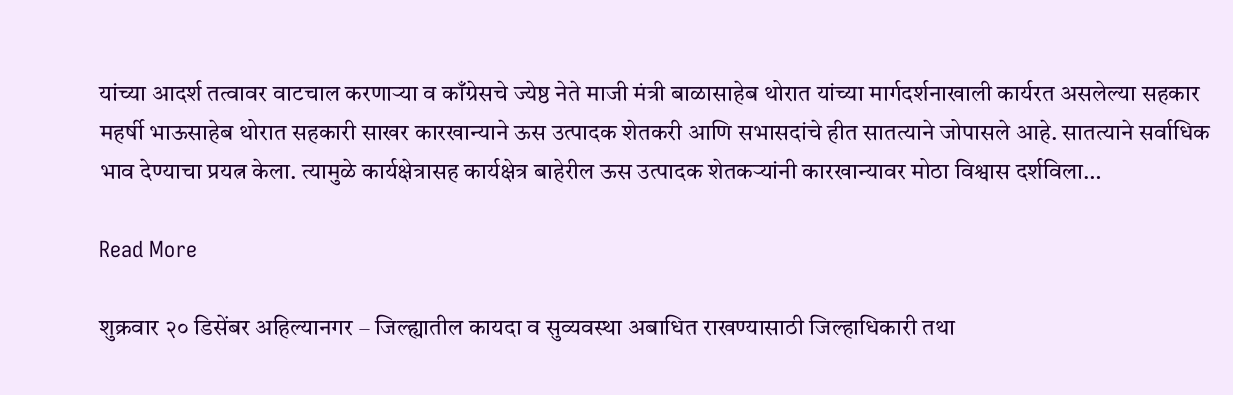यांच्या आदर्श तत्वावर वाटचाल करणाऱ्या व काँग्रेसचे ज्येष्ठ नेते माजी मंत्री बाळासाहेब थोरात यांच्या मार्गदर्शनाखाली कार्यरत असलेल्या सहकार महर्षी भाऊसाहेब थोरात सहकारी साखर कारखान्याने ऊस उत्पादक शेतकरी आणि सभासदांचे हीत सातत्याने जोपासले आहे. सातत्याने सर्वाधिक भाव देण्याचा प्रयत्न केला. त्यामुळे कार्यक्षेत्रासह कार्यक्षेत्र बाहेरील ऊस उत्पादक शेतकऱ्यांनी कारखान्यावर मोठा विश्वास दर्शविला…

Read More

शुक्रवार २० डिसेंबर अहिल्यानगर – जिल्ह्यातील कायदा व सुव्यवस्था अबाधित राखण्यासाठी जिल्हाधिकारी तथा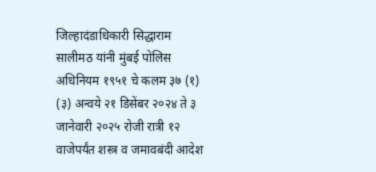जिल्हादंडाधिकारी सिद्धाराम सालीमठ यांनी मुंबई पोलिस अधिनियम १९५१ चे कलम ३७ (१) (३) अन्वये २१ डिसेंबर २०२४ ते ३ जानेवारी २०२५ रोजी रात्री १२ वाजेपर्यंत शस्त्र व जमावबंदी आदेश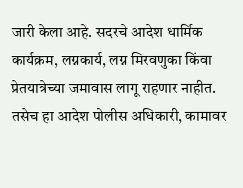जारी केला आहे. सदरचे आदेश धार्मिक कार्यक्रम, लग्नकार्य, लग्न मिरवणुका किंवा प्रेतयात्रेच्या जमावास लागू राहणार नाहीत. तसेच हा आदेश पोलीस अधिकारी, कामावर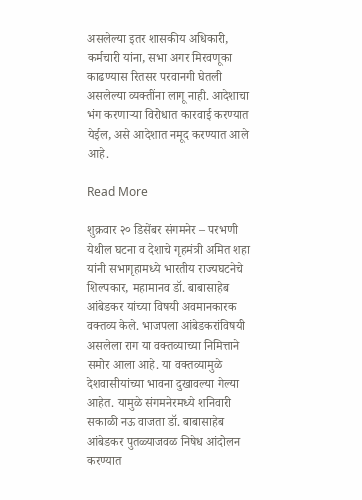असलेल्या इतर शासकीय अधिकारी, कर्मचारी यांना, सभा अगर मिरवणूका काढण्यास रितसर परवानगी घेतली असलेल्या व्यक्तींना लागू नाही. आदेशाचा भंग करणाऱ्या विरोधात कारवाई करण्यात येईल, असे आदेशात नमूद करण्यात आले आहे.

Read More

शुक्रवार २० डिसेंबर संगमनेर – परभणी येथील घटना व देशाचे गृहमंत्री अमित शहा यांनी सभागृहामध्ये भारतीय राज्यघटनेचे शिल्पकार, महामानव डॉ. बाबासाहेब आंबेडकर यांच्या विषयी अवमानकारक वक्तव्य केले. भाजपला आंबेडकरांविषयी असलेला राग या वक्तव्याच्या निमित्ताने समोर आला आहे. या वक्तव्यामुळे देशवासीयांच्या भावना दुखावल्या गेल्या आहेत. यामुळे संगमनेरमध्ये शनिवारी सकाळी नऊ वाजता डॉ. बाबासाहेब आंबेडकर पुतळ्याजवळ निषेध आंदोलन करण्यात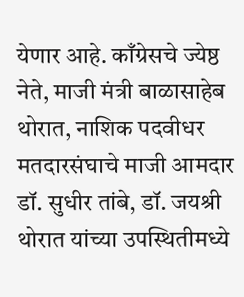येणार आहे. काँग्रेसचे ज्येष्ठ नेते, माजी मंत्री बाळासाहेब थोरात, नाशिक पदवीधर मतदारसंघाचे माजी आमदार डॉ. सुधीर तांबे, डॉ. जयश्री थोरात यांच्या उपस्थितीमध्ये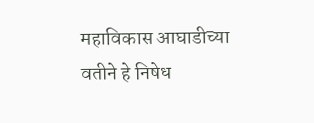महाविकास आघाडीच्या वतीने हे निषेध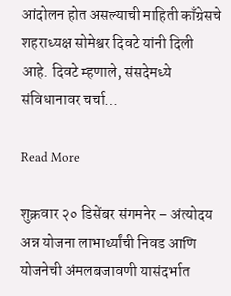आंदोलन होत असल्याची माहिती काँग्रेसचे शहराध्यक्ष सोमेश्वर दिवटे यांनी दिली आहे. दिवटे म्हणाले, संसदेमध्ये संविधानावर चर्चा…

Read More

शुक्रवार २० डिसेंबर संगमनेर – अंत्योदय अन्न योजना लाभार्थ्यांची निवड आणि योजनेची अंमलबजावणी यासंदर्भात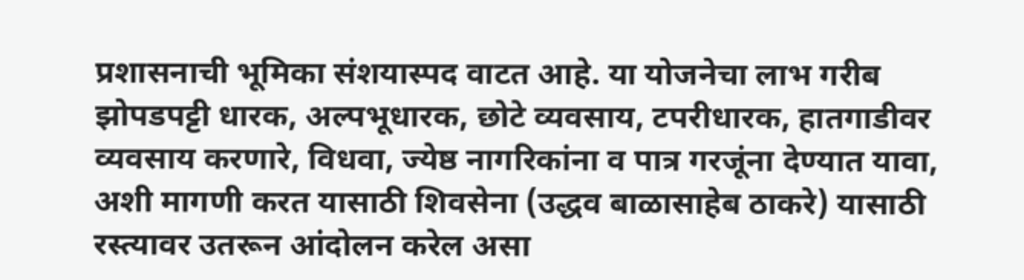प्रशासनाची भूमिका संशयास्पद वाटत आहे. या योजनेचा लाभ गरीब झोपडपट्टी धारक, अल्पभूधारक, छोटे व्यवसाय, टपरीधारक, हातगाडीवर व्यवसाय करणारे, विधवा, ज्येष्ठ नागरिकांना व पात्र गरजूंना देण्यात यावा, अशी मागणी करत यासाठी शिवसेना (उद्धव बाळासाहेब ठाकरे) यासाठी रस्त्यावर उतरून आंदोलन करेल असा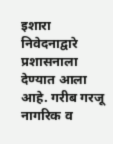इशारा निवेदनाद्वारे प्रशासनाला देण्यात आला आहे. गरीब गरजू नागरिक व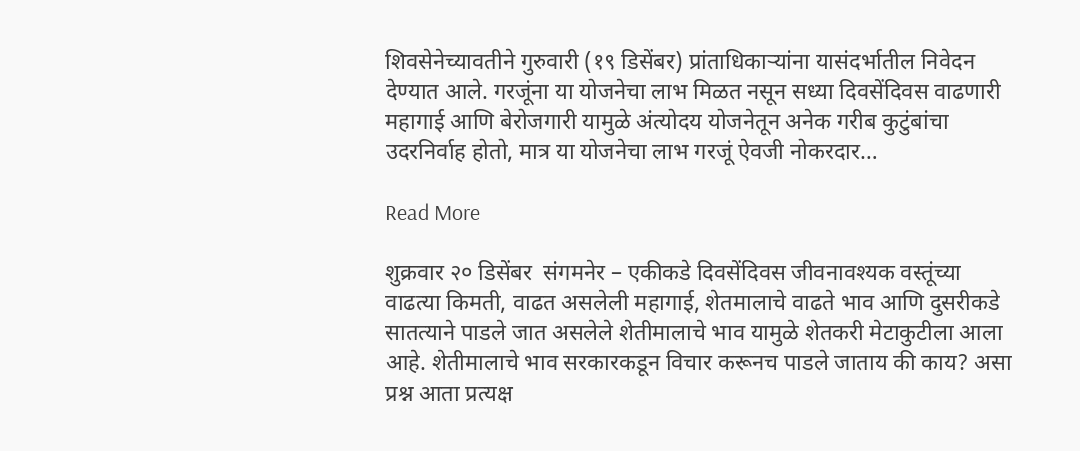शिवसेनेच्यावतीने गुरुवारी (१९ डिसेंबर) प्रांताधिकार्‍यांना यासंदर्भातील निवेदन देण्यात आले. गरजूंना या योजनेचा लाभ मिळत नसून सध्या दिवसेंदिवस वाढणारी महागाई आणि बेरोजगारी यामुळे अंत्योदय योजनेतून अनेक गरीब कुटुंबांचा उदरनिर्वाह होतो, मात्र या योजनेचा लाभ गरजूं ऐवजी नोकरदार…

Read More

शुक्रवार २० डिसेंबर  संगमनेर – एकीकडे दिवसेंदिवस जीवनावश्यक वस्तूंच्या वाढत्या किमती, वाढत असलेली महागाई, शेतमालाचे वाढते भाव आणि दुसरीकडे सातत्याने पाडले जात असलेले शेतीमालाचे भाव यामुळे शेतकरी मेटाकुटीला आला आहे. शेतीमालाचे भाव सरकारकडून विचार करूनच पाडले जाताय की काय? असा प्रश्न आता प्रत्यक्ष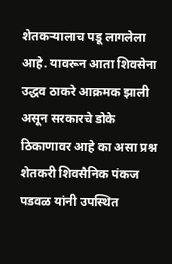शेतकऱ्यालाच पडू लागलेला आहे. यावरून आता शिवसेना उद्धव ठाकरे आक्रमक झाली असून सरकारचे डोके ठिकाणावर आहे का असा प्रश्न शेतकरी शिवसैनिक पंकज पडवळ यांनी उपस्थित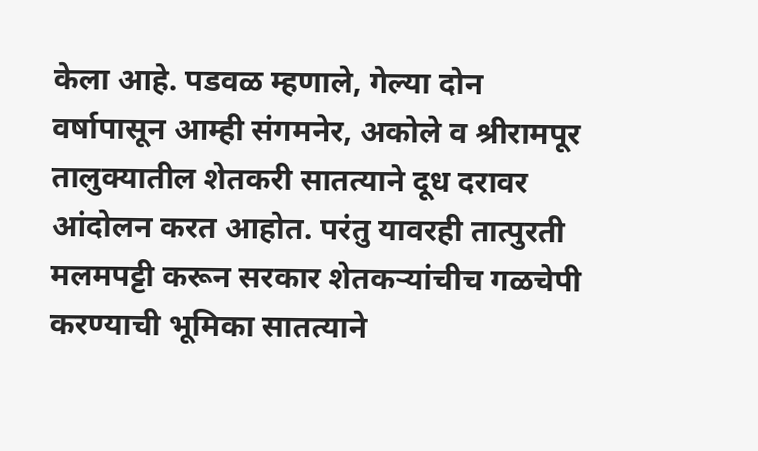केला आहे. पडवळ म्हणाले, गेल्या दोन वर्षापासून आम्ही संगमनेर, अकोले व श्रीरामपूर तालुक्यातील शेतकरी सातत्याने दूध दरावर आंदोलन करत आहोत. परंतु यावरही तात्पुरती मलमपट्टी करून सरकार शेतकऱ्यांचीच गळचेपी करण्याची भूमिका सातत्याने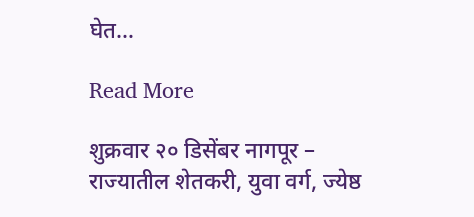घेत…

Read More

शुक्रवार २० डिसेंबर नागपूर – राज्यातील शेतकरी, युवा वर्ग, ज्येष्ठ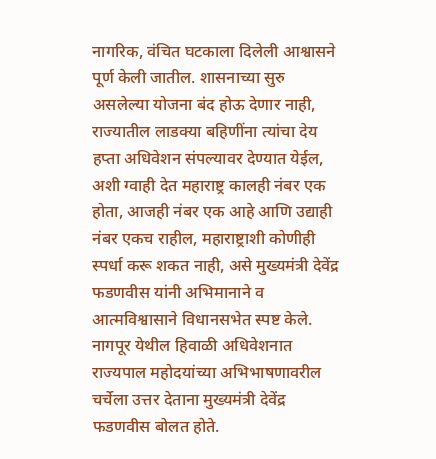नागरिक, वंचित घटकाला दिलेली आश्वासने पूर्ण केली जातील. शासनाच्या सुरु असलेल्या योजना बंद होऊ देणार नाही, राज्यातील लाडक्या बहिणींना त्यांचा देय हप्ता अधिवेशन संपल्यावर देण्यात येईल, अशी ग्वाही देत महाराष्ट्र कालही नंबर एक होता, आजही नंबर एक आहे आणि उद्याही नंबर एकच राहील, महाराष्ट्राशी कोणीही स्पर्धा करू शकत नाही, असे मुख्यमंत्री देवेंद्र फडणवीस यांनी अभिमानाने व आत्मविश्वासाने विधानसभेत स्पष्ट केले. नागपूर येथील हिवाळी अधिवेशनात राज्यपाल महोदयांच्या अभिभाषणावरील चर्चेला उत्तर देताना मुख्यमंत्री देवेंद्र फडणवीस बोलत होते.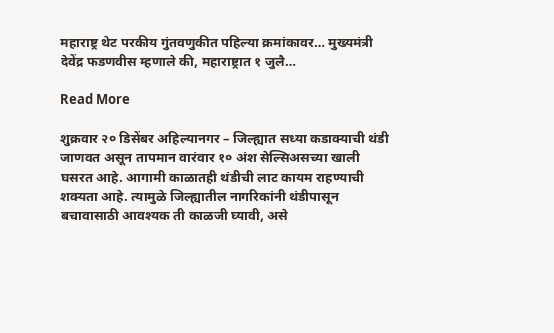महाराष्ट्र थेट परकीय गुंतवणुकीत पहिल्या क्रमांकावर… मुख्यमंत्री देवेंद्र फडणवीस म्हणाले की, महाराष्ट्रात १ जुलै…

Read More

शुक्रवार २० डिसेंबर अहिल्यानगर – जिल्ह्यात सध्या कडाक्याची थंडी जाणवत असून तापमान वारंवार १० अंश सेल्सिअसच्या खाली घसरत आहे. आगामी काळातही थंडीची लाट कायम राहण्याची शक्यता आहे. त्यामुळे जिल्ह्यातील नागरिकांनी थंडीपासून बचावासाठी आवश्यक ती काळजी घ्यावी, असे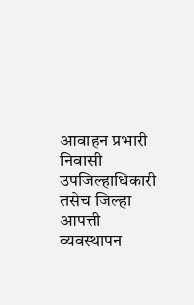आवाहन प्रभारी निवासी उपजिल्हाधिकारी तसेच जिल्हा आपत्ती व्यवस्थापन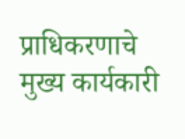प्राधिकरणाचे मुख्य कार्यकारी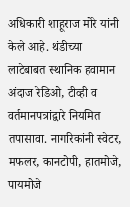अधिकारी शाहूराज मोरे यांनी केले आहे. थंडीच्या लाटेबाबत स्थानिक हवामान अंदाज रेडिओ, टीव्ही व वर्तमानपत्रांद्वारे नियमित तपासावा. नागरिकांनी स्वेटर, मफलर, कानटोपी, हातमोजे, पायमोजे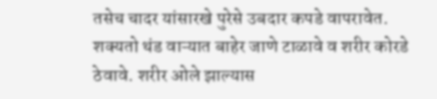तसेच चादर यांसारखे पुरेसे उबदार कपडे वापरावेत. शक्यतो थंड वाऱ्यात बाहेर जाणे टाळावे व शरीर कोरडे ठेवावे. शरीर ओले झाल्यास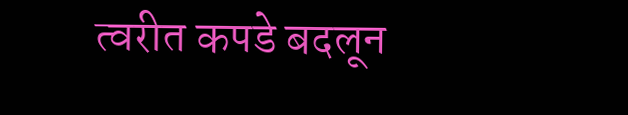त्वरीत कपडे बदलून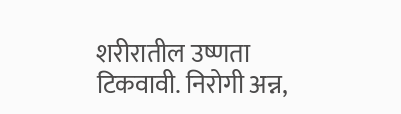शरीरातील उष्णता टिकवावी. निरोगी अन्न,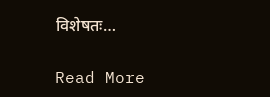विशेषतः…

Read More